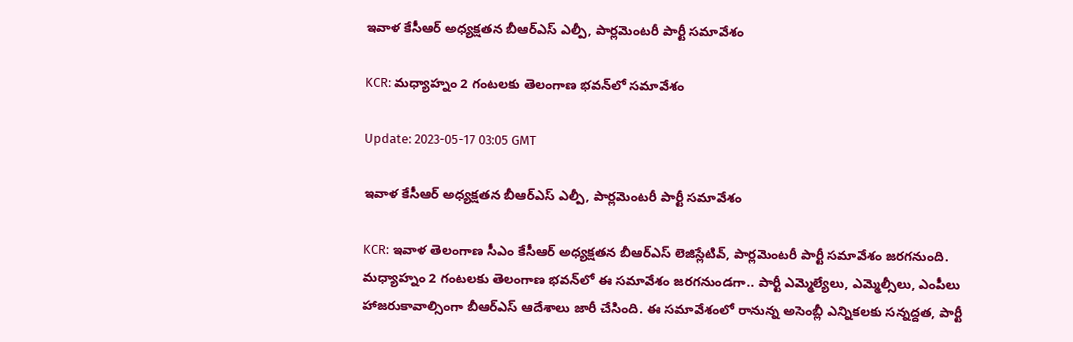ఇవాళ కేసీఆర్ అధ్యక్షతన బీఆర్ఎస్ ఎల్పీ, పార్లమెంటరీ పార్టీ సమావేశం

KCR: మధ్యాహ్నం 2 గంటలకు తెలంగాణ భవన్‌లో సమావేశం

Update: 2023-05-17 03:05 GMT

ఇవాళ కేసీఆర్ అధ్యక్షతన బీఆర్ఎస్ ఎల్పీ, పార్లమెంటరీ పార్టీ సమావేశం

KCR: ఇవాళ తెలంగాణ సీఎం కేసీఆర్ అధ్యక్షతన బీఆర్ఎస్ లెజిస్లేటివ్, పార్లమెంటరీ పార్టీ సమావేశం జరగనుంది. మధ్యాహ్నం 2 గంటలకు తెలంగాణ భవన్‌లో ఈ సమావేశం జరగనుండగా.. పార్టీ ఎమ్మెల్యేలు, ఎమ్మెల్సీలు, ఎంపీలు హాజరుకావాల్సింగా బీఆర్ఎస్ ఆదేశాలు జారీ చేసింది. ఈ సమావేశంలో రానున్న అసెంబ్లీ ఎన్నికలకు సన్నద్దత, పార్టీ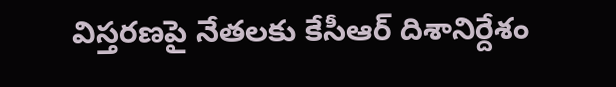విస్తరణపై నేతలకు కేసీఆర్ దిశానిర్దేశం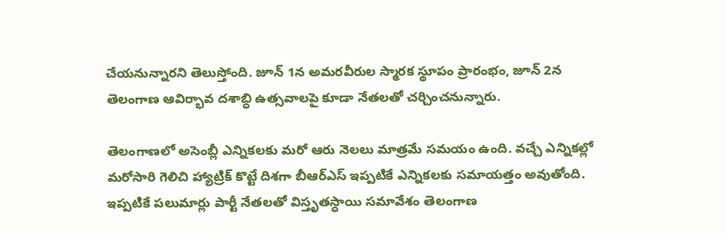చేయనున్నారని తెలుస్తోంది. జూన్ 1న అమరవీరుల స్మారక స్థూపం ప్రారంభం, జూన్ 2న తెలంగాణ ఆవిర్భావ దశాబ్ధి ఉత్సవాలపై కూడా నేతలతో చర్చించనున్నారు.

తెలంగాణలో అసెంబ్లీ ఎన్నికలకు మరో ఆరు నెలలు మాత్రమే సమయం ఉంది. వచ్చే ఎన్నికల్లో మరోసారి గెలిచి హ్యాట్రిక్ కొట్టే దిశగా బీఆర్ఎస్ ఇప్పటికే ఎన్నికలకు సమాయత్తం అవుతోంది. ఇప్పటికే పలుమార్లు పార్టీ నేతలతో విస్తృతస్ధాయి సమావేశం తెలంగాణ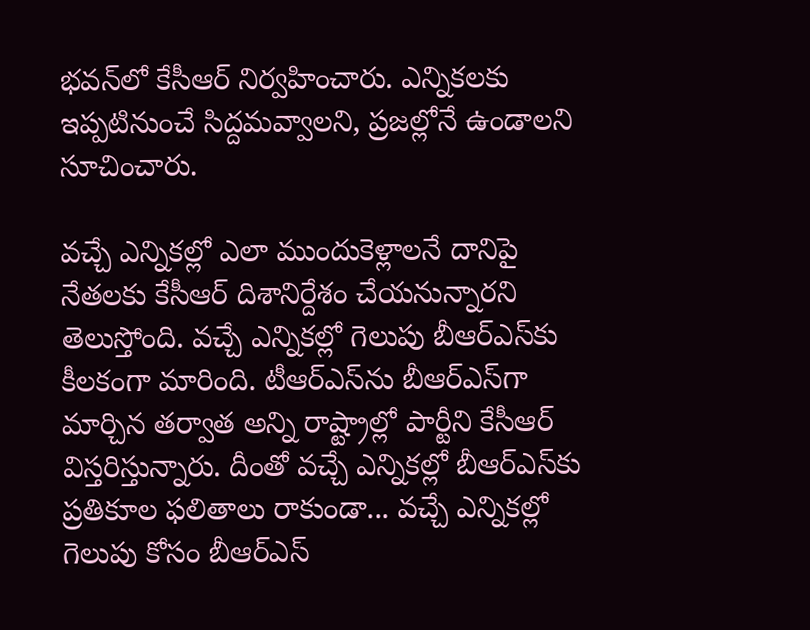భవన్‌లో కేసీఆర్ నిర్వహించారు. ఎన్నికలకు ఇప్పటినుంచే సిద్దమవ్వాలని, ప్రజల్లోనే ఉండాలని సూచించారు.

వచ్చే ఎన్నికల్లో ఎలా ముందుకెళ్లాలనే దానిపై నేతలకు కేసీఆర్ దిశానిర్దేశం చేయనున్నారని తెలుస్తోంది. వచ్చే ఎన్నికల్లో గెలుపు బీఆర్ఎస్‌కు కీలకంగా మారింది. టీఆర్ఎస్‌ను బీఆర్ఎస్‌గా మార్చిన తర్వాత అన్ని రాష్ట్రాల్లో పార్టీని కేసీఆర్ విస్తరిస్తున్నారు. దీంతో వచ్చే ఎన్నికల్లో బీఆర్ఎస్‌కు ప్రతికూల ఫలితాలు రాకుండా... వచ్చే ఎన్నికల్లో గెలుపు కోసం బీఆర్ఎస్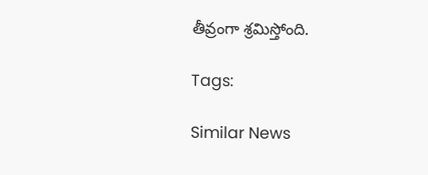తీవ్రంగా శ్రమిస్తోంది.

Tags:

Similar News